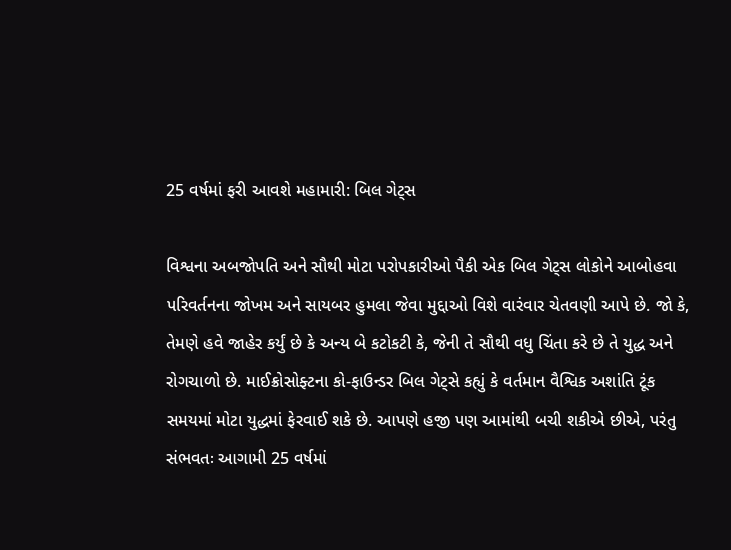25 વર્ષમાં ફરી આવશે મહામારી: બિલ ગેટ્સ

વિશ્વના અબજોપતિ અને સૌથી મોટા પરોપકારીઓ પૈકી એક બિલ ગેટ્સ લોકોને આબોહવા પરિવર્તનના જોખમ અને સાયબર હુમલા જેવા મુદ્દાઓ વિશે વારંવાર ચેતવણી આપે છે. જો કે, તેમણે હવે જાહેર કર્યું છે કે અન્ય બે કટોકટી કે, જેની તે સૌથી વધુ ચિંતા કરે છે તે યુદ્ધ અને રોગચાળો છે. માઈક્રોસોફ્ટના કો-ફાઉન્ડર બિલ ગેટ્સે કહ્યું કે વર્તમાન વૈશ્વિક અશાંતિ ટૂંક સમયમાં મોટા યુદ્ધમાં ફેરવાઈ શકે છે. આપણે હજી પણ આમાંથી બચી શકીએ છીએ, પરંતુ સંભવતઃ આગામી 25 વર્ષમાં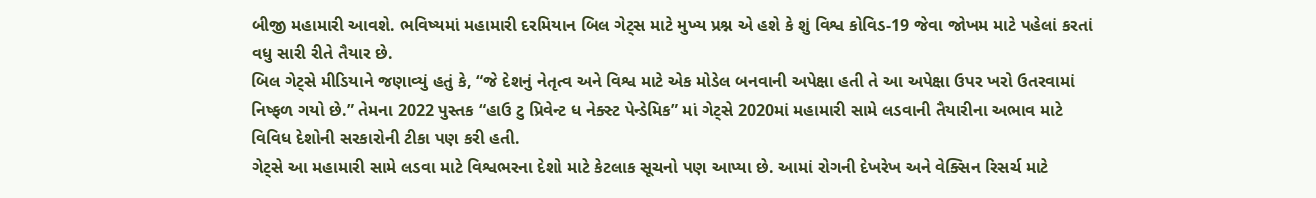બીજી મહામારી આવશે. ભવિષ્યમાં મહામારી દરમિયાન બિલ ગેટ્સ માટે મુખ્ય પ્રશ્ન એ હશે કે શું વિશ્વ કોવિડ-19 જેવા જોખમ માટે પહેલાં કરતાં વધુ સારી રીતે તૈયાર છે.
બિલ ગેટ્સે મીડિયાને જણાવ્યું હતું કે, “જે દેશનું નેતૃત્વ અને વિશ્વ માટે એક મોડેલ બનવાની અપેક્ષા હતી તે આ અપેક્ષા ઉપર ખરો ઉતરવામાં નિષ્ફળ ગયો છે.” તેમના 2022 પુસ્તક “હાઉ ટુ પ્રિવેન્ટ ધ નેક્સ્ટ પેન્ડેમિક” માં ગેટ્સે 2020માં મહામારી સામે લડવાની તૈયારીના અભાવ માટે વિવિધ દેશોની સરકારોની ટીકા પણ કરી હતી.
ગેટ્સે આ મહામારી સામે લડવા માટે વિશ્વભરના દેશો માટે કેટલાક સૂચનો પણ આપ્યા છે. આમાં રોગની દેખરેખ અને વેક્સિન રિસર્ચ માટે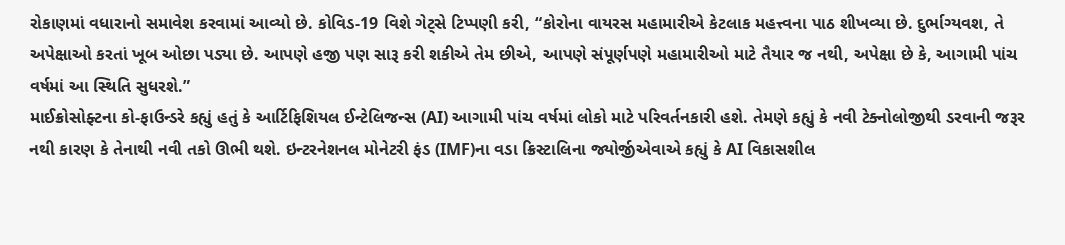રોકાણમાં વધારાનો સમાવેશ કરવામાં આવ્યો છે. કોવિડ-19 વિશે ગેટ્સે ટિપ્પણી કરી, “કોરોના વાયરસ મહામારીએ કેટલાક મહત્ત્વના પાઠ શીખવ્યા છે. દુર્ભાગ્યવશ, તે અપેક્ષાઓ કરતાં ખૂબ ઓછા પડ્યા છે. આપણે હજી પણ સારૂ કરી શકીએ તેમ છીએ, આપણે સંપૂર્ણપણે મહામારીઓ માટે તૈયાર જ નથી, અપેક્ષા છે કે, આગામી પાંચ વર્ષમાં આ સ્થિતિ સુધરશે.”
માઈક્રોસોફ્ટના કો-ફાઉન્ડરે કહ્યું હતું કે આર્ટિફિશિયલ ઈન્ટેલિજન્સ (AI) આગામી પાંચ વર્ષમાં લોકો માટે પરિવર્તનકારી હશે. તેમણે કહ્યું કે નવી ટેક્નોલોજીથી ડરવાની જરૂર નથી કારણ કે તેનાથી નવી તકો ઊભી થશે. ઇન્ટરનેશનલ મોનેટરી ફંડ (IMF)ના વડા ક્રિસ્ટાલિના જ્યોર્જીએવાએ કહ્યું કે AI વિકાસશીલ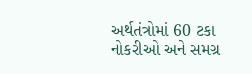અર્થતંત્રોમાં 60 ટકા નોકરીઓ અને સમગ્ર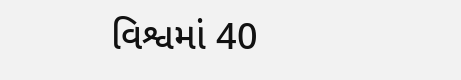વિશ્વમાં 40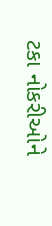ટકા નોકરીઓને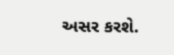અસર કરશે.